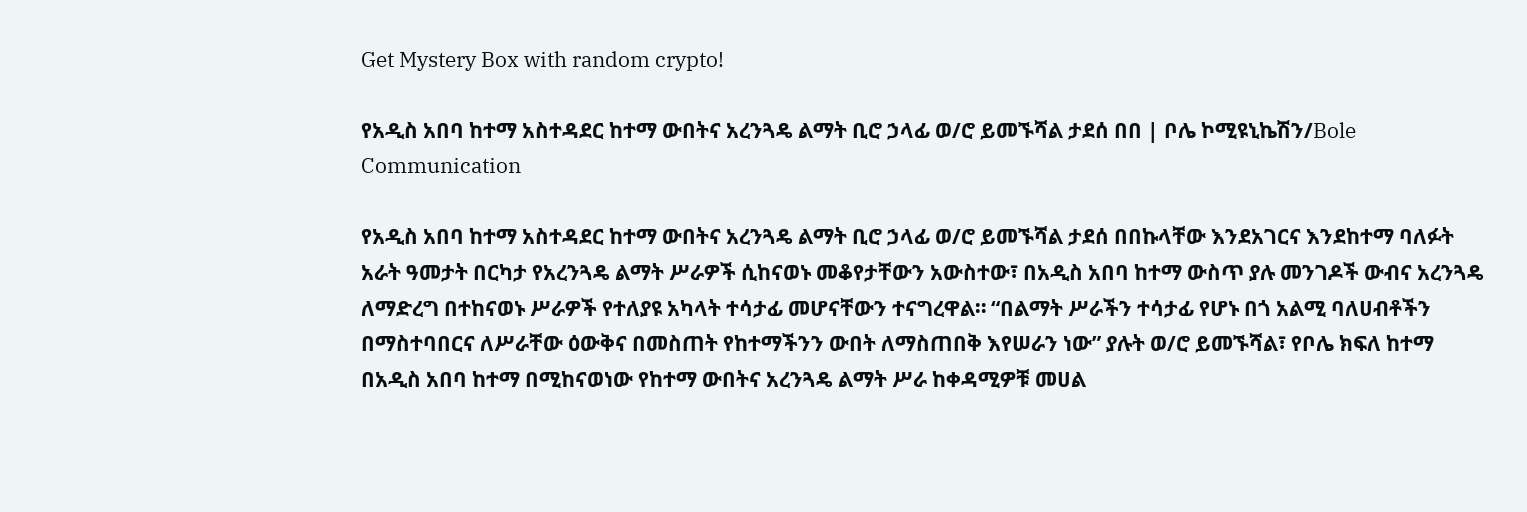Get Mystery Box with random crypto!

የአዲስ አበባ ከተማ አስተዳደር ከተማ ውበትና አረንጓዴ ልማት ቢሮ ኃላፊ ወ/ሮ ይመኙሻል ታደሰ በበ | ቦሌ ኮሚዩኒኬሽን/Bole Communication

የአዲስ አበባ ከተማ አስተዳደር ከተማ ውበትና አረንጓዴ ልማት ቢሮ ኃላፊ ወ/ሮ ይመኙሻል ታደሰ በበኩላቸው እንደአገርና እንደከተማ ባለፉት አራት ዓመታት በርካታ የአረንጓዴ ልማት ሥራዎች ሲከናወኑ መቆየታቸውን አውስተው፣ በአዲስ አበባ ከተማ ውስጥ ያሉ መንገዶች ውብና አረንጓዴ ለማድረግ በተከናወኑ ሥራዎች የተለያዩ አካላት ተሳታፊ መሆናቸውን ተናግረዋል። “በልማት ሥራችን ተሳታፊ የሆኑ በጎ አልሚ ባለሀብቶችን በማስተባበርና ለሥራቸው ዕውቅና በመስጠት የከተማችንን ውበት ለማስጠበቅ እየሠራን ነው” ያሉት ወ/ሮ ይመኙሻል፣ የቦሌ ክፍለ ከተማ በአዲስ አበባ ከተማ በሚከናወነው የከተማ ውበትና አረንጓዴ ልማት ሥራ ከቀዳሚዎቹ መሀል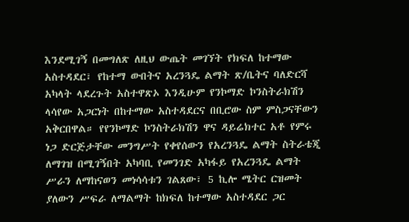እንደሚገኝ በመግለጽ ለዚህ ውጤት መገኘት የክፍለ ከተማው አስተዳደር፣ የከተማ ውበትና አረንጓዴ ልማት ጽ/ቤትና ባለድርሻ አካላት ላደረጉት አስተዋጽኦ እንዲሁም የንኮማድ ኮንስትራክሽን ላሳየው አጋርነት በከተማው አስተዳደርና በቢሮው ስም ምስጋናቸውን አቅርበዋል። የየንኮማድ ኮንስትራክሽን ዋና ዳይሬክተር አቶ የምሩ ነጋ ድርጅታቸው መንግሥት የቀየሰውን የአረንጓዴ ልማት ስትራቴጂ ለማገዝ በሚገኝበት አካባቢ የመንገድ አካፋይ የአረንጓዴ ልማት ሥራን ለማከናወን መነሳሳቱን ገልጸው፣ 5 ኪሎ ሜትር ርዝመት ያለውን ሥፍራ ለማልማት ከክፍለ ከተማው አስተዳደር ጋር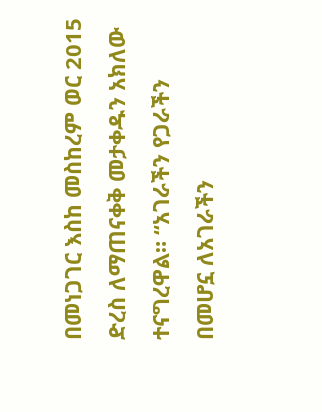በመነጋገር እስከ መስከረም ወር 2015 ድረስ ለማጠናቀቅ መታቀዱን አክለው ተናግረዋል። “አገራችን የጋራችን በመሆኗ ለአገራችን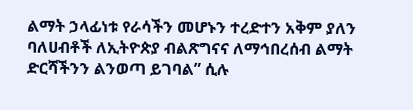ልማት ኃላፊነቱ የራሳችን መሆኑን ተረድተን አቅም ያለን ባለሀብቶች ለኢትዮጵያ ብልጽግናና ለማኅበረሰብ ልማት ድርሻችንን ልንወጣ ይገባል” ሲሉ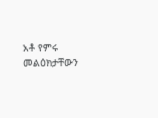አቶ የምሩ መልዕክታቸውን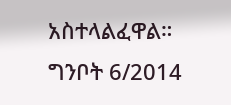አስተላልፈዋል። ግንቦት 6/2014